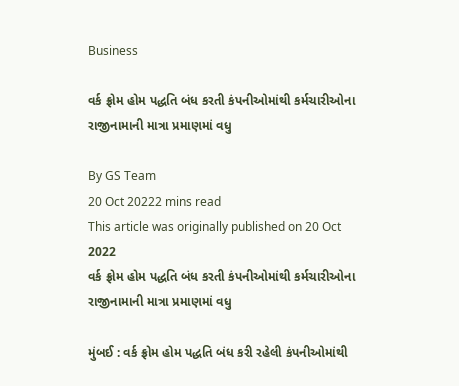Business

વર્ક ફ્રોમ હોમ પદ્ધતિ બંધ કરતી કંપનીઓમાંથી કર્મચારીઓના રાજીનામાની માત્રા પ્રમાણમાં વધુ

By GS Team
20 Oct 20222 mins read
This article was originally published on 20 Oct 2022
વર્ક ફ્રોમ હોમ પદ્ધતિ બંધ કરતી કંપનીઓમાંથી કર્મચારીઓના રાજીનામાની માત્રા પ્રમાણમાં વધુ

મુંબઈ : વર્ક ફ્રોમ હોમ પદ્ધતિ બંધ કરી રહેલી કંપનીઓમાંથી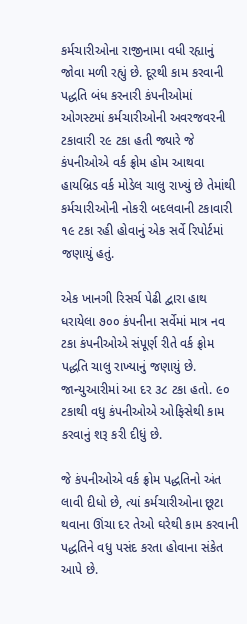કર્મચારીઓના રાજીનામા વધી રહ્યાનું જોવા મળી રહ્યું છે. દૂરથી કામ કરવાની પદ્ધતિ બંધ કરનારી કંપનીઓમાં ઓગસ્ટમાં કર્મચારીઓની અવરજવરની ટકાવારી ૨૯ ટકા હતી જ્યારે જે કંપનીઓએ વર્ક ફ્રોમ હોમ આથવા હાયબ્રિડ વર્ક મોડેલ ચાલુ રાખ્યું છે તેમાંથી કર્મચારીઓની નોકરી બદલવાની ટકાવારી ૧૯ ટકા રહી હોવાનું એક સર્વે રિપોર્ટમાં જણાયું હતું.

એક ખાનગી રિસર્ચ પેઢી દ્વારા હાથ ધરાયેલા ૭૦૦ કંપનીના સર્વેમાં માત્ર નવ ટકા કંપનીઓએ સંપૂર્ણ રીતે વર્ક ફ્રોમ પદ્ધતિ ચાલુ રાખ્યાનું જણાયું છે. જાન્યુઆરીમાં આ દર ૩૮ ટકા હતો. ૯૦ ટકાથી વધુ કંપનીઓએ ઓફિસેથી કામ કરવાનું શરૂ કરી દીધું છે.

જે કંપનીઓએ વર્ક ફ્રોમ પદ્ધતિનો અંત લાવી દીધો છે, ત્યાં કર્મચારીઓના છૂટા થવાના ઊંચા દર તેઓ ઘરેથી કામ કરવાની પદ્ધતિને વધુ પસંદ કરતા હોવાના સંકેત આપે છે.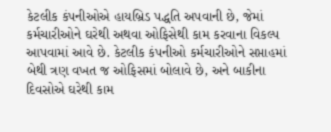કેટલીક કંપનીઓએ હાયબ્રિડ પદ્ધતિ અપવાની છે, જેમાં કર્મચારીઓને ઘરેથી અથવા ઓફિસેથી કામ કરવાના વિકલ્પ આપવામાં આવે છે. કેટલીક કંપનીઓ કર્મચારીઓને સપ્તાહમાં બેથી ત્રણ વખત જ ઓફિસમાં બોલાવે છે, અને બાકીના દિવસોએ ઘરેથી કામ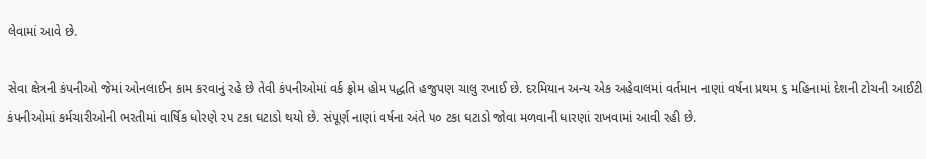લેવામાં આવે છે.

સેવા ક્ષેત્રની કંપનીઓ જેમાં ઓનલાઈન કામ કરવાનું રહે છે તેવી કંપનીઓમાં વર્ક ફ્રોમ હોમ પદ્ધતિ હજુપણ ચાલુ રખાઈ છે. દરમિયાન અન્ય એક અહેવાલમાં વર્તમાન નાણાં વર્ષના પ્રથમ ૬ મહિનામાં દેશની ટોચની આઈટી કંપનીઓમાં કર્મચારીઓની ભરતીમાં વાર્ષિક ધોરણે ૨૫ ટકા ઘટાડો થયો છે. સંપૂર્ણ નાણાં વર્ષના અંતે ૫૦ ટકા ઘટાડો જોવા મળવાની ધારણાં રાખવામાં આવી રહી છે.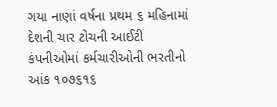ગયા નાણાં વર્ષના પ્રથમ ૬ મહિનામાં દેશની ચાર ટોચની આઈટી કંપનીઓમાં કર્મચારીઓની ભરતીનો આંક ૧૦૭૬૧૬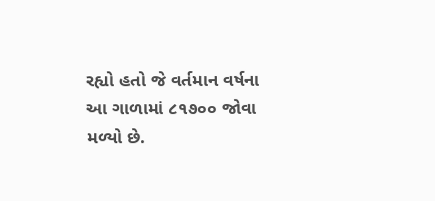રહ્યો હતો જે વર્તમાન વર્ષના આ ગાળામાં ૮૧૭૦૦ જોવા મળ્યો છે.